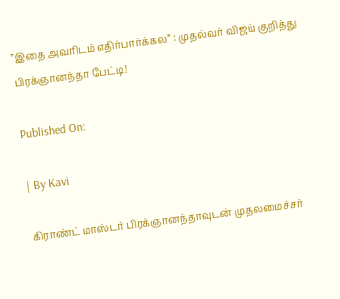”இதை அவரிடம் எதிர்பார்க்கல” : முதல்வர் விஜய் குறித்து பிரக்ஞானந்தா பேட்டி!

Published On:

| By Kavi

கிராண்ட் மாஸ்டர் பிரக்ஞானந்தாவுடன் முதலமைச்சர்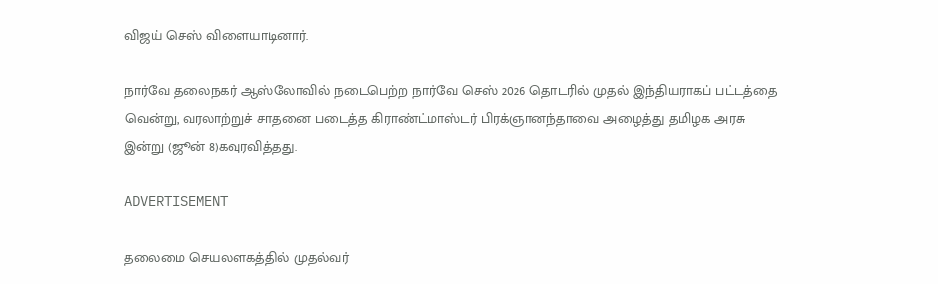விஜய் செஸ் விளையாடினார்.

நார்வே தலைநகர் ஆஸ்லோவில் நடைபெற்ற நார்வே செஸ் 2026 தொடரில் முதல் இந்தியராகப் பட்டத்தை வென்று, வரலாற்றுச் சாதனை படைத்த கிராண்ட்மாஸ்டர் பிரக்ஞானந்தாவை அழைத்து தமிழக அரசு இன்று (ஜூன் 8)கவுரவித்தது.

ADVERTISEMENT

தலைமை செயலளகத்தில் முதல்வர்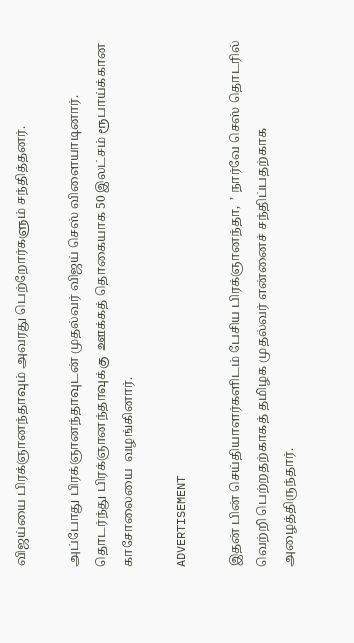விஜய்யை பிரக்ஞானந்தாவும் அவரது பெற்றோர்களும் சந்தித்தனர்.

அப்போது பிரக்ஞானந்தாவுடன் முதல்வர் விஜய் செஸ் விளையாடினார்.  தொடர்ந்து பிரக்ஞானந்தாவுக்கு  ஊக்கத் தொகையாக 50 இலட்சம் ரூபாய்க்கான காசோலையை  வழங்கினார்.

ADVERTISEMENT

இதன் பின் செய்தியாளர்களிடம் பேசிய பிரக்ஞானந்தா,  ’ நார்வே செஸ் தொடரில் வெற்றி பெற்றதற்காகத் தமிழக முதல்வர் என்னைச் சந்திப்பதற்காக அழைத்திருந்தார்.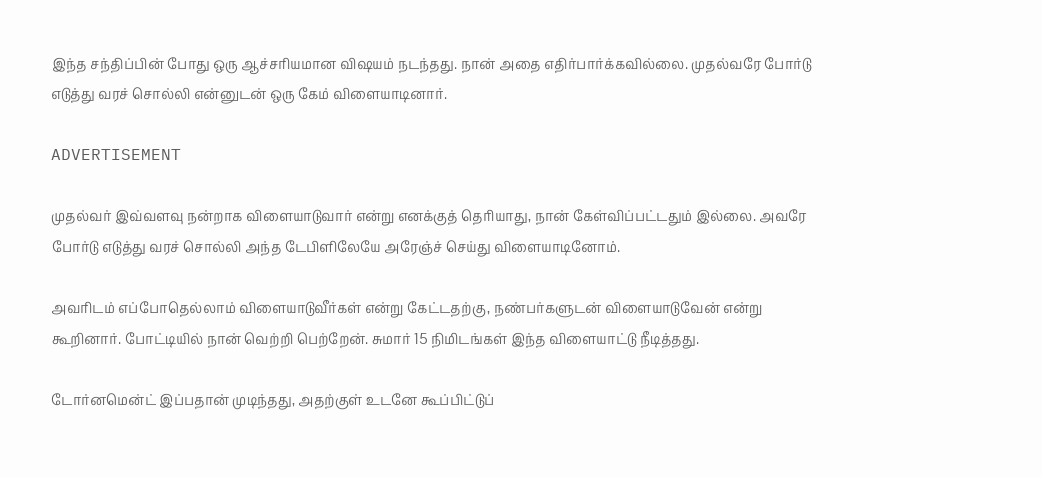இந்த சந்திப்பின் போது ஒரு ஆச்சரியமான விஷயம் நடந்தது. நான் அதை எதிர்பார்க்கவில்லை. முதல்வரே போர்டு எடுத்து வரச் சொல்லி என்னுடன் ஒரு கேம் விளையாடினார்.

ADVERTISEMENT

முதல்வர் இவ்வளவு நன்றாக விளையாடுவார் என்று எனக்குத் தெரியாது, நான் கேள்விப்பட்டதும் இல்லை. அவரே போர்டு எடுத்து வரச் சொல்லி அந்த டேபிளிலேயே அரேஞ்ச் செய்து விளையாடினோம்.

அவரிடம் எப்போதெல்லாம் விளையாடுவீர்கள் என்று கேட்டதற்கு, நண்பர்களுடன் விளையாடுவேன் என்று கூறினார். போட்டியில் நான் வெற்றி பெற்றேன். சுமார் 15 நிமிடங்கள் இந்த விளையாட்டு நீடித்தது.

டோர்னமென்ட் இப்பதான் முடிந்தது, அதற்குள் உடனே கூப்பிட்டுப்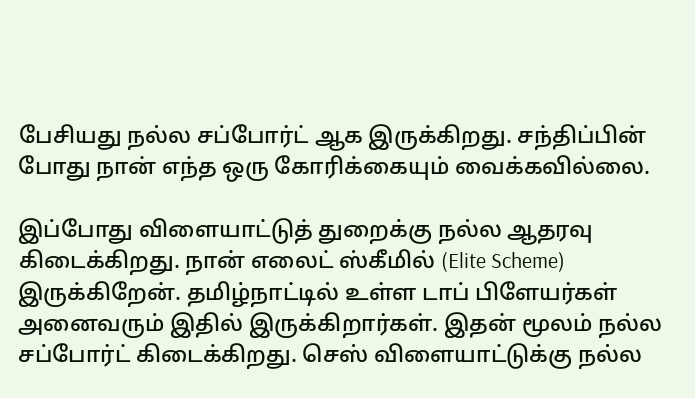பேசியது நல்ல சப்போர்ட் ஆக இருக்கிறது. சந்திப்பின் போது நான் எந்த ஒரு கோரிக்கையும் வைக்கவில்லை.

இப்போது விளையாட்டுத் துறைக்கு நல்ல ஆதரவு கிடைக்கிறது. நான் எலைட் ஸ்கீமில் (Elite Scheme) இருக்கிறேன். தமிழ்நாட்டில் உள்ள டாப் பிளேயர்கள் அனைவரும் இதில் இருக்கிறார்கள். இதன் மூலம் நல்ல சப்போர்ட் கிடைக்கிறது. செஸ் விளையாட்டுக்கு நல்ல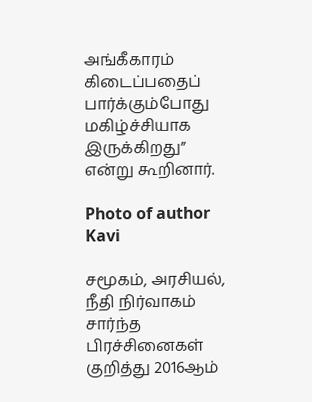அங்கீகாரம் கிடைப்பதைப் பார்க்கும்போது மகிழ்ச்சியாக இருக்கிறது” என்று கூறினார்.

Photo of author
Kavi

சமூகம், அரசியல், நீதி நிர்வாகம் சார்ந்த பிரச்சினைகள் குறித்து 2016ஆம்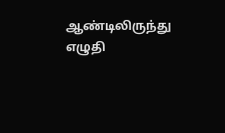ஆண்டிலிருந்து எழுதி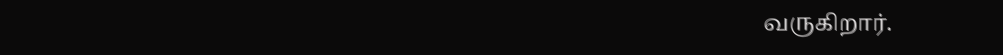வருகிறார்.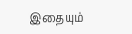இதையும்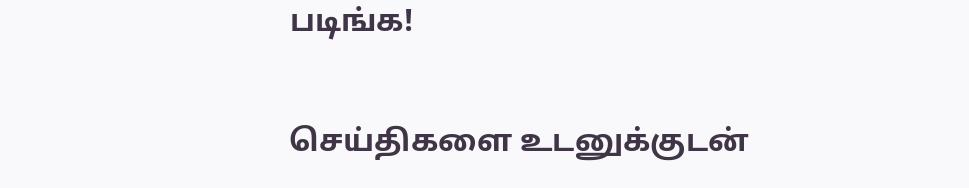படிங்க!

செய்திகளை உடனுக்குடன்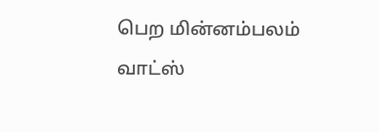பெற மின்னம்பலம் வாட்ஸ்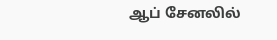ஆப் சேனலில்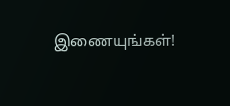இணையுங்கள்!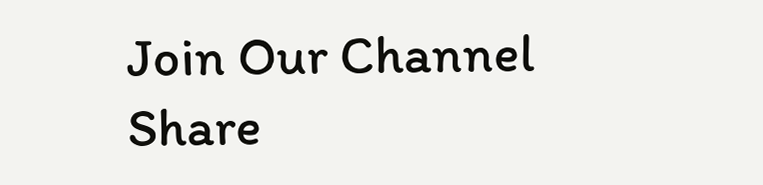Join Our Channel
Share